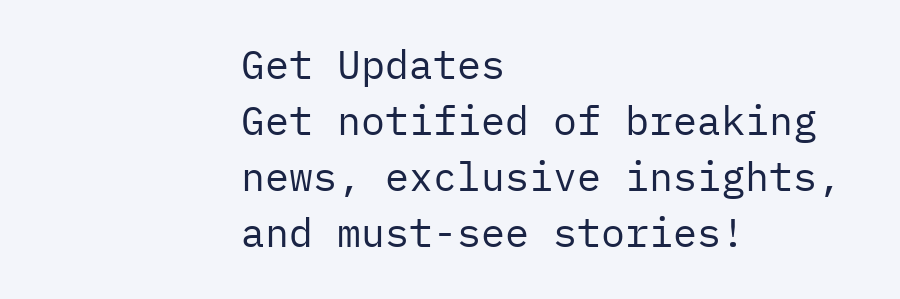Get Updates
Get notified of breaking news, exclusive insights, and must-see stories!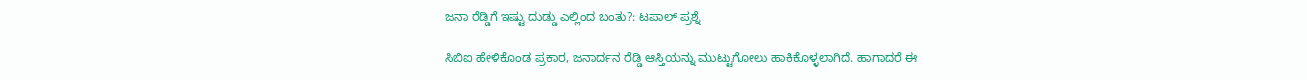ಜನಾ ರೆಡ್ಡಿಗೆ ಇಷ್ಟು ದುಡ್ಡು ಎಲ್ಲಿಂದ ಬಂತು?: ಟಪಾಲ್ ಪ್ರಶ್ನೆ

ಸಿಬಿಐ ಹೇಳಿಕೊಂಡ ಪ್ರಕಾರ, ಜನಾರ್ದನ ರೆಡ್ಡಿ ಆಸ್ತಿಯನ್ನು ಮುಟ್ಟುಗೋಲು ಹಾಕಿಕೊಳ್ಳಲಾಗಿದೆ. ಹಾಗಾದರೆ ಈ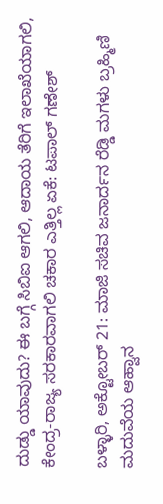ದುಡ್ಡು ಯಾವುದು? ಈ ಬಗ್ಗೆ ಸಿಬಿಐ ಆಗಲಿ, ಆದಾಯ ತೆರಿಗೆ ಇಲಾಖೆಯಾಗಲಿ, ಕೇಂದ್ರ-ರಾಜ್ಯ ಸರಕಾರವಾಗಲಿ ಚಕಾರ ಎತ್ತಿಲ್ಲ ಏಕೆ: ಟಪಾಲ್ ಗಣೇಶ್

ಬಳ್ಳಾರಿ, ಅಕ್ಟೋಬರ್ 21: ಮಾಜಿ ಸಚಿವ ಜನಾರ್ದನ ರೆಡ್ಡಿ ಮಗಳು ಬ್ರಹ್ಮಿಣಿ ಮದುವೆಯ ಆಹ್ವಾನ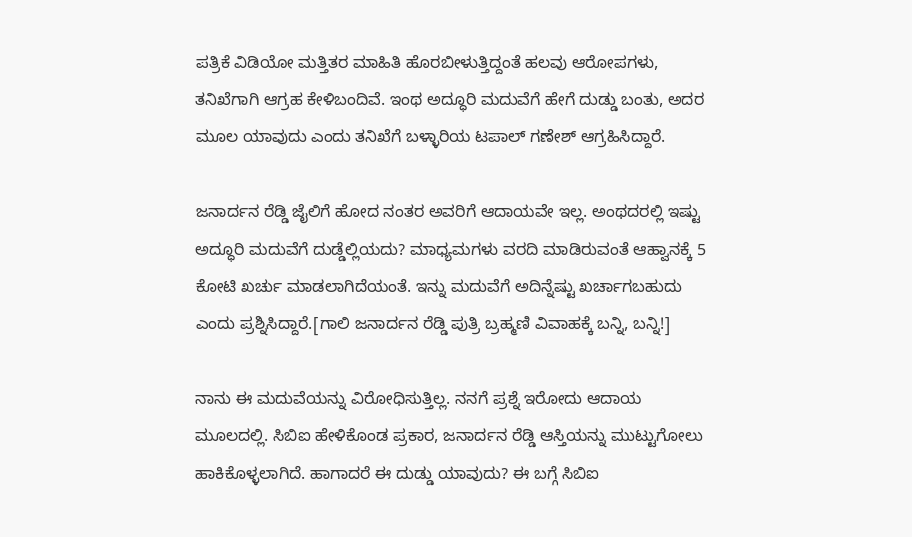ಪತ್ರಿಕೆ ವಿಡಿಯೋ ಮತ್ತಿತರ ಮಾಹಿತಿ ಹೊರಬೀಳುತ್ತಿದ್ದಂತೆ ಹಲವು ಆರೋಪಗಳು, ತನಿಖೆಗಾಗಿ ಆಗ್ರಹ ಕೇಳಿಬಂದಿವೆ. ಇಂಥ ಅದ್ಧೂರಿ ಮದುವೆಗೆ ಹೇಗೆ ದುಡ್ಡು ಬಂತು, ಅದರ ಮೂಲ ಯಾವುದು ಎಂದು ತನಿಖೆಗೆ ಬಳ್ಳಾರಿಯ ಟಪಾಲ್ ಗಣೇಶ್ ಆಗ್ರಹಿಸಿದ್ದಾರೆ.

ಜನಾರ್ದನ ರೆಡ್ಡಿ ಜೈಲಿಗೆ ಹೋದ ನಂತರ ಅವರಿಗೆ ಆದಾಯವೇ ಇಲ್ಲ. ಅಂಥದರಲ್ಲಿ ಇಷ್ಟು ಅದ್ಧೂರಿ ಮದುವೆಗೆ ದುಡ್ಡೆಲ್ಲಿಯದು? ಮಾಧ್ಯಮಗಳು ವರದಿ ಮಾಡಿರುವಂತೆ ಆಹ್ವಾನಕ್ಕೆ 5 ಕೋಟಿ ಖರ್ಚು ಮಾಡಲಾಗಿದೆಯಂತೆ. ಇನ್ನು ಮದುವೆಗೆ ಅದಿನ್ನೆಷ್ಟು ಖರ್ಚಾಗಬಹುದು ಎಂದು ಪ್ರಶ್ನಿಸಿದ್ದಾರೆ.[ಗಾಲಿ ಜನಾರ್ದನ ರೆಡ್ಡಿ ಪುತ್ರಿ ಬ್ರಹ್ಮಣಿ ವಿವಾಹಕ್ಕೆ ಬನ್ನಿ, ಬನ್ನಿ!]

ನಾನು ಈ ಮದುವೆಯನ್ನು ವಿರೋಧಿಸುತ್ತಿಲ್ಲ. ನನಗೆ ಪ್ರಶ್ನೆ ಇರೋದು ಆದಾಯ ಮೂಲದಲ್ಲಿ. ಸಿಬಿಐ ಹೇಳಿಕೊಂಡ ಪ್ರಕಾರ, ಜನಾರ್ದನ ರೆಡ್ಡಿ ಆಸ್ತಿಯನ್ನು ಮುಟ್ಟುಗೋಲು ಹಾಕಿಕೊಳ್ಳಲಾಗಿದೆ. ಹಾಗಾದರೆ ಈ ದುಡ್ಡು ಯಾವುದು? ಈ ಬಗ್ಗೆ ಸಿಬಿಐ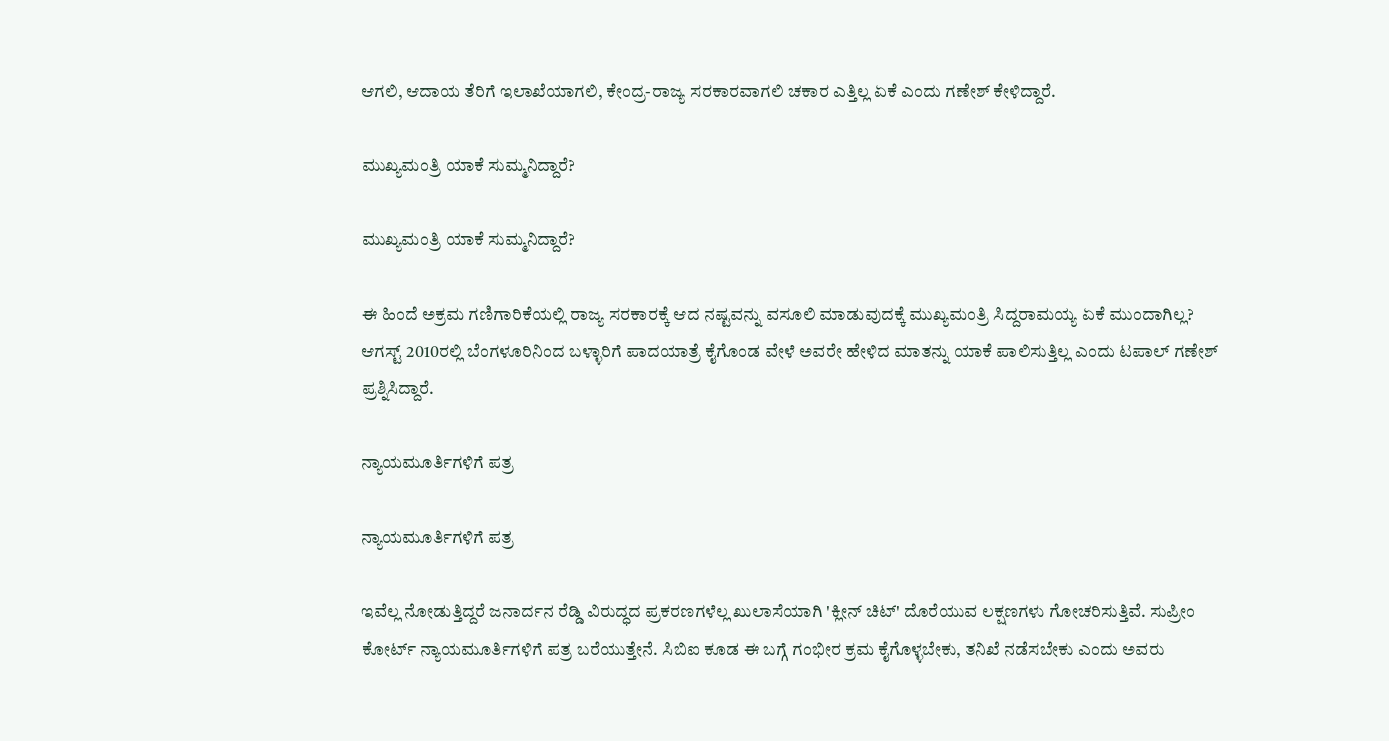ಆಗಲಿ, ಆದಾಯ ತೆರಿಗೆ ಇಲಾಖೆಯಾಗಲಿ, ಕೇಂದ್ರ-ರಾಜ್ಯ ಸರಕಾರವಾಗಲಿ ಚಕಾರ ಎತ್ತಿಲ್ಲ ಏಕೆ ಎಂದು ಗಣೇಶ್ ಕೇಳಿದ್ದಾರೆ.

ಮುಖ್ಯಮಂತ್ರಿ ಯಾಕೆ ಸುಮ್ಮನಿದ್ದಾರೆ?

ಮುಖ್ಯಮಂತ್ರಿ ಯಾಕೆ ಸುಮ್ಮನಿದ್ದಾರೆ?

ಈ ಹಿಂದೆ ಅಕ್ರಮ ಗಣಿಗಾರಿಕೆಯಲ್ಲಿ ರಾಜ್ಯ ಸರಕಾರಕ್ಕೆ ಆದ ನಷ್ಟವನ್ನು ವಸೂಲಿ ಮಾಡುವುದಕ್ಕೆ ಮುಖ್ಯಮಂತ್ರಿ ಸಿದ್ದರಾಮಯ್ಯ ಏಕೆ ಮುಂದಾಗಿಲ್ಲ? ಆಗಸ್ಟ್ 2010ರಲ್ಲಿ ಬೆಂಗಳೂರಿನಿಂದ ಬಳ್ಳಾರಿಗೆ ಪಾದಯಾತ್ರೆ ಕೈಗೊಂಡ ವೇಳೆ ಅವರೇ ಹೇಳಿದ ಮಾತನ್ನು ಯಾಕೆ ಪಾಲಿಸುತ್ತಿಲ್ಲ ಎಂದು ಟಪಾಲ್ ಗಣೇಶ್ ಪ್ರಶ್ನಿಸಿದ್ದಾರೆ.

ನ್ಯಾಯಮೂರ್ತಿಗಳಿಗೆ ಪತ್ರ

ನ್ಯಾಯಮೂರ್ತಿಗಳಿಗೆ ಪತ್ರ

ಇವೆಲ್ಲ ನೋಡುತ್ತಿದ್ದರೆ ಜನಾರ್ದನ ರೆಡ್ಡಿ ವಿರುದ್ಧದ ಪ್ರಕರಣಗಳೆಲ್ಲ ಖುಲಾಸೆಯಾಗಿ 'ಕ್ಲೀನ್ ಚಿಟ್' ದೊರೆಯುವ ಲಕ್ಷಣಗಳು ಗೋಚರಿಸುತ್ತಿವೆ. ಸುಪ್ರೀಂ ಕೋರ್ಟ್ ನ್ಯಾಯಮೂರ್ತಿಗಳಿಗೆ ಪತ್ರ ಬರೆಯುತ್ತೇನೆ. ಸಿಬಿಐ ಕೂಡ ಈ ಬಗ್ಗೆ ಗಂಭೀರ ಕ್ರಮ ಕೈಗೊಳ್ಳಬೇಕು, ತನಿಖೆ ನಡೆಸಬೇಕು ಎಂದು ಅವರು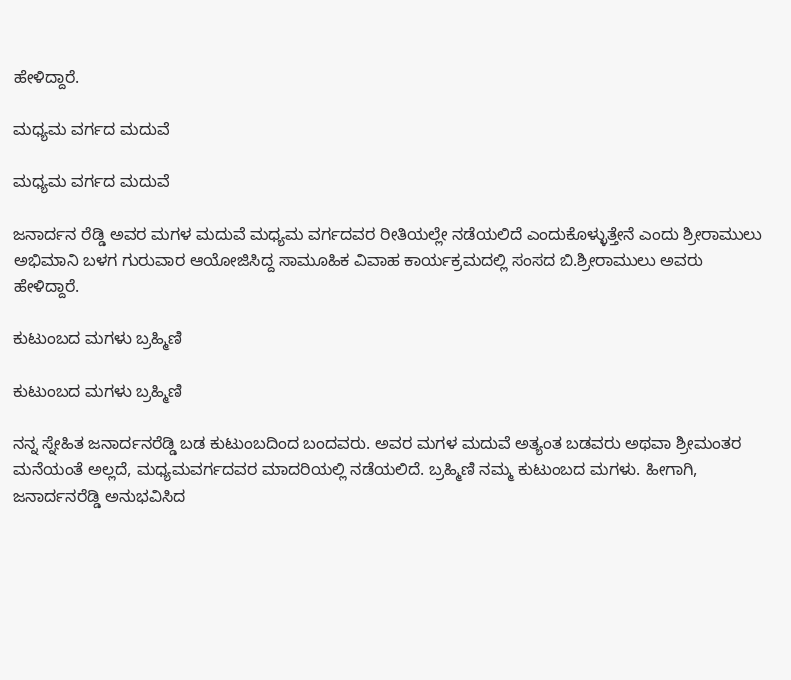ಹೇಳಿದ್ದಾರೆ.

ಮಧ್ಯಮ ವರ್ಗದ ಮದುವೆ

ಮಧ್ಯಮ ವರ್ಗದ ಮದುವೆ

ಜನಾರ್ದನ ರೆಡ್ಡಿ ಅವರ ಮಗಳ ಮದುವೆ ಮಧ್ಯಮ ವರ್ಗದವರ ರೀತಿಯಲ್ಲೇ ನಡೆಯಲಿದೆ ಎಂದುಕೊಳ್ಳುತ್ತೇನೆ ಎಂದು ಶ್ರೀರಾಮುಲು ಅಭಿಮಾನಿ ಬಳಗ ಗುರುವಾರ ಆಯೋಜಿಸಿದ್ದ ಸಾಮೂಹಿಕ ವಿವಾಹ ಕಾರ್ಯಕ್ರಮದಲ್ಲಿ ಸಂಸದ ಬಿ.ಶ್ರೀರಾಮುಲು ಅವರು ಹೇಳಿದ್ದಾರೆ.

ಕುಟುಂಬದ ಮಗಳು ಬ್ರಹ್ಮಿಣಿ

ಕುಟುಂಬದ ಮಗಳು ಬ್ರಹ್ಮಿಣಿ

ನನ್ನ ಸ್ನೇಹಿತ ಜನಾರ್ದನರೆಡ್ಡಿ ಬಡ ಕುಟುಂಬದಿಂದ ಬಂದವರು. ಅವರ ಮಗಳ ಮದುವೆ ಅತ್ಯಂತ ಬಡವರು ಅಥವಾ ಶ್ರೀಮಂತರ ಮನೆಯಂತೆ ಅಲ್ಲದೆ, ಮಧ್ಯಮವರ್ಗದವರ ಮಾದರಿಯಲ್ಲಿ ನಡೆಯಲಿದೆ. ಬ್ರಹ್ಮಿಣಿ ನಮ್ಮ ಕುಟುಂಬದ ಮಗಳು. ಹೀಗಾಗಿ, ಜನಾರ್ದನರೆಡ್ಡಿ ಅನುಭವಿಸಿದ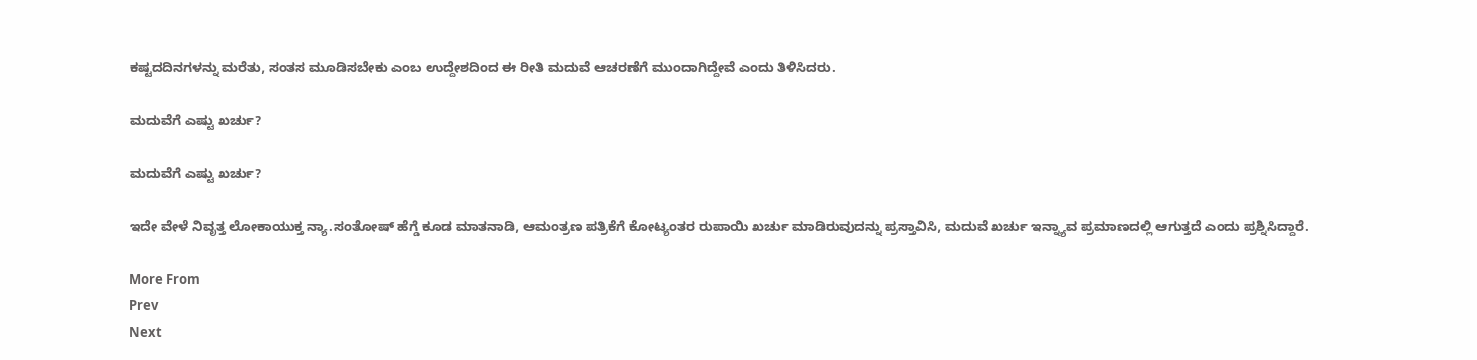ಕಷ್ಟದದಿನಗಳನ್ನು ಮರೆತು, ಸಂತಸ ಮೂಡಿಸಬೇಕು ಎಂಬ ಉದ್ದೇಶದಿಂದ ಈ ರೀತಿ ಮದುವೆ ಆಚರಣೆಗೆ ಮುಂದಾಗಿದ್ದೇವೆ ಎಂದು ತಿಳಿಸಿದರು.

ಮದುವೆಗೆ ಎಷ್ಟು ಖರ್ಚು?

ಮದುವೆಗೆ ಎಷ್ಟು ಖರ್ಚು?

ಇದೇ ವೇಳೆ ನಿವೃತ್ತ ಲೋಕಾಯುಕ್ತ ನ್ಯಾ.ಸಂತೋಷ್ ಹೆಗ್ಡೆ ಕೂಡ ಮಾತನಾಡಿ, ಆಮಂತ್ರಣ ಪತ್ರಿಕೆಗೆ ಕೋಟ್ಯಂತರ ರುಪಾಯಿ ಖರ್ಚು ಮಾಡಿರುವುದನ್ನು ಪ್ರಸ್ತಾವಿಸಿ, ಮದುವೆ ಖರ್ಚು ಇನ್ನ್ಯಾವ ಪ್ರಮಾಣದಲ್ಲಿ ಆಗುತ್ತದೆ ಎಂದು ಪ್ರಶ್ನಿಸಿದ್ದಾರೆ.

More From
Prev
Next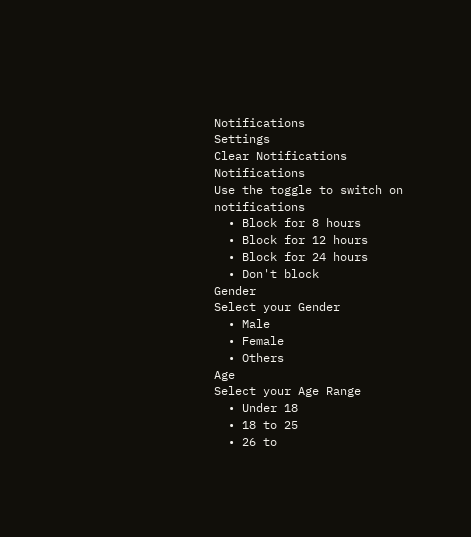Notifications
Settings
Clear Notifications
Notifications
Use the toggle to switch on notifications
  • Block for 8 hours
  • Block for 12 hours
  • Block for 24 hours
  • Don't block
Gender
Select your Gender
  • Male
  • Female
  • Others
Age
Select your Age Range
  • Under 18
  • 18 to 25
  • 26 to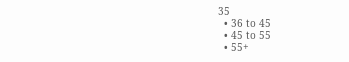35
  • 36 to 45
  • 45 to 55
  • 55+